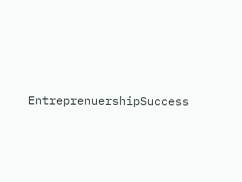EntreprenuershipSuccess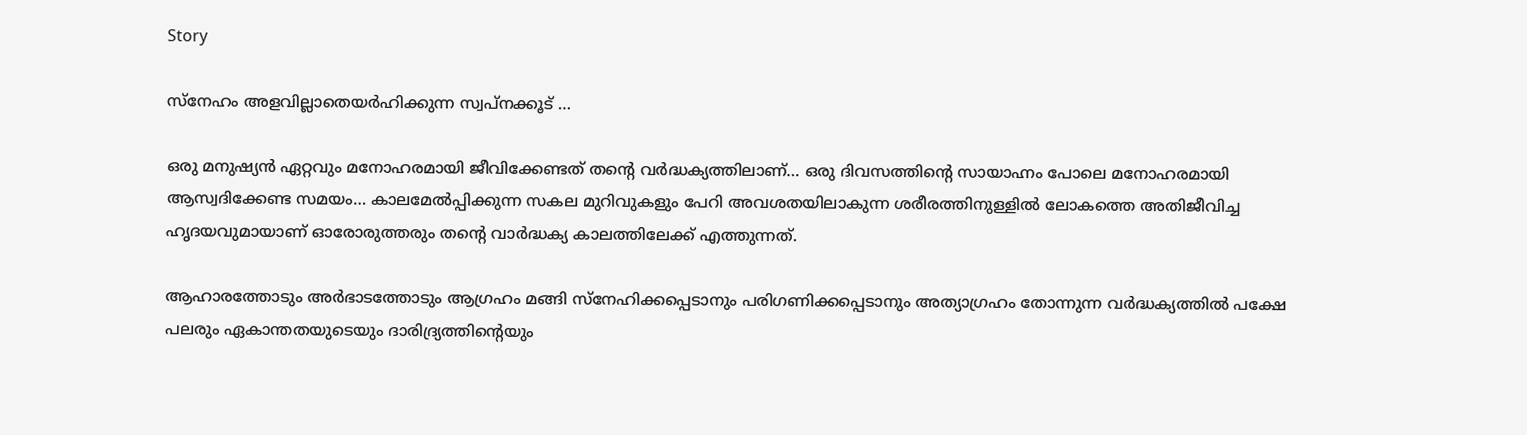Story

സ്‌നേഹം അളവില്ലാതെയര്‍ഹിക്കുന്ന സ്വപ്‌നക്കൂട് …

ഒരു മനുഷ്യന്‍ ഏറ്റവും മനോഹരമായി ജീവിക്കേണ്ടത് തന്റെ വര്‍ദ്ധക്യത്തിലാണ്… ഒരു ദിവസത്തിന്റെ സായാഹ്നം പോലെ മനോഹരമായി ആസ്വദിക്കേണ്ട സമയം… കാലമേല്‍പ്പിക്കുന്ന സകല മുറിവുകളും പേറി അവശതയിലാകുന്ന ശരീരത്തിനുള്ളില്‍ ലോകത്തെ അതിജീവിച്ച ഹൃദയവുമായാണ് ഓരോരുത്തരും തന്റെ വാര്‍ദ്ധക്യ കാലത്തിലേക്ക് എത്തുന്നത്.

ആഹാരത്തോടും അര്‍ഭാടത്തോടും ആഗ്രഹം മങ്ങി സ്‌നേഹിക്കപ്പെടാനും പരിഗണിക്കപ്പെടാനും അത്യാഗ്രഹം തോന്നുന്ന വര്‍ദ്ധക്യത്തില്‍ പക്ഷേ പലരും ഏകാന്തതയുടെയും ദാരിദ്ര്യത്തിന്റെയും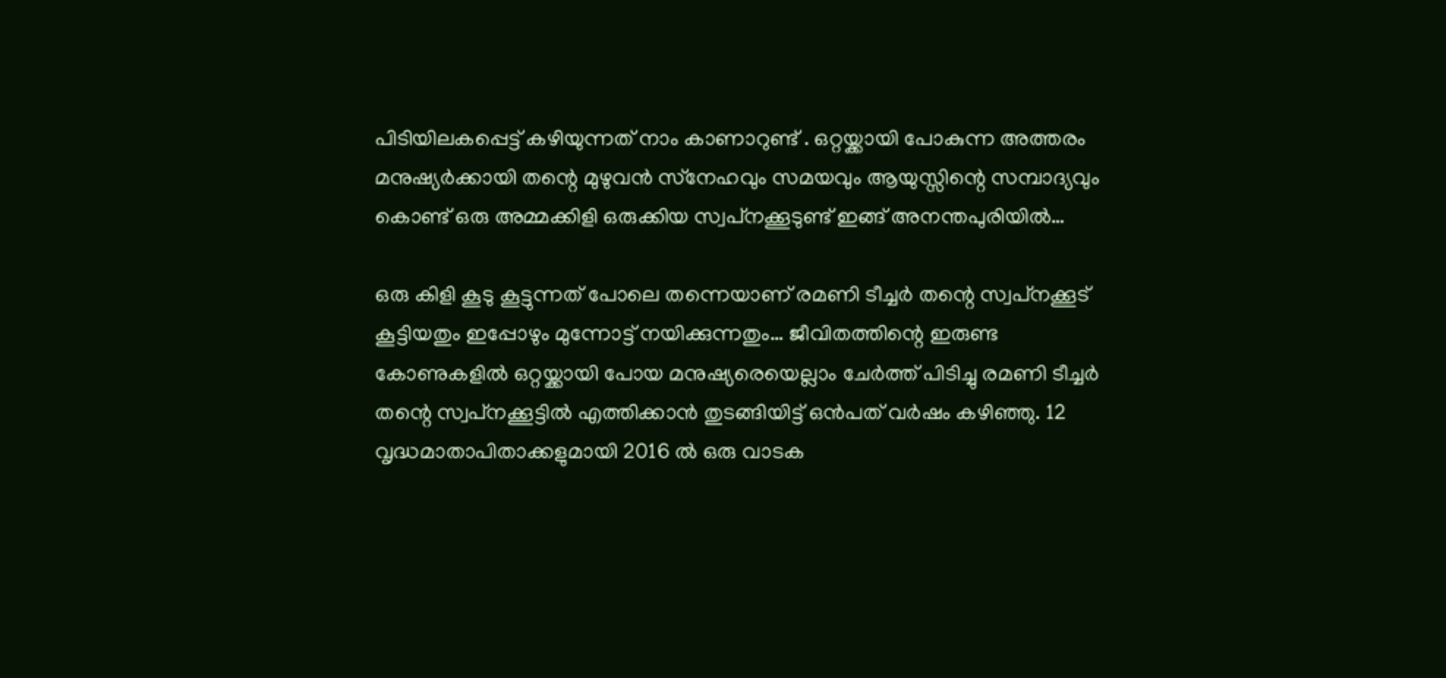പിടിയിലകപ്പെട്ട് കഴിയുന്നത് നാം കാണാറുണ്ട് . ഒറ്റയ്ക്കായി പോകുന്ന അത്തരം മനുഷ്യര്‍ക്കായി തന്റെ മുഴുവന്‍ സ്‌നേഹവും സമയവും ആയുസ്സിന്റെ സമ്പാദ്യവും കൊണ്ട് ഒരു അമ്മക്കിളി ഒരുക്കിയ സ്വപ്‌നക്കൂടുണ്ട് ഇങ്ങ് അനന്തപുരിയില്‍…

ഒരു കിളി കൂടു കൂട്ടുന്നത് പോലെ തന്നെയാണ് രമണി ടീച്ചര്‍ തന്റെ സ്വപ്‌നക്കൂട് കൂട്ടിയതും ഇപ്പോഴും മുന്നോട്ട് നയിക്കുന്നതും… ജീവിതത്തിന്റെ ഇരുണ്ട കോണുകളില്‍ ഒറ്റയ്ക്കായി പോയ മനുഷ്യരെയെല്ലാം ചേര്‍ത്ത് പിടിച്ചു രമണി ടീച്ചര്‍ തന്റെ സ്വപ്‌നക്കൂട്ടില്‍ എത്തിക്കാന്‍ തുടങ്ങിയിട്ട് ഒന്‍പത് വര്‍ഷം കഴിഞ്ഞു. 12 വൃദ്ധമാതാപിതാക്കളുമായി 2016 ല്‍ ഒരു വാടക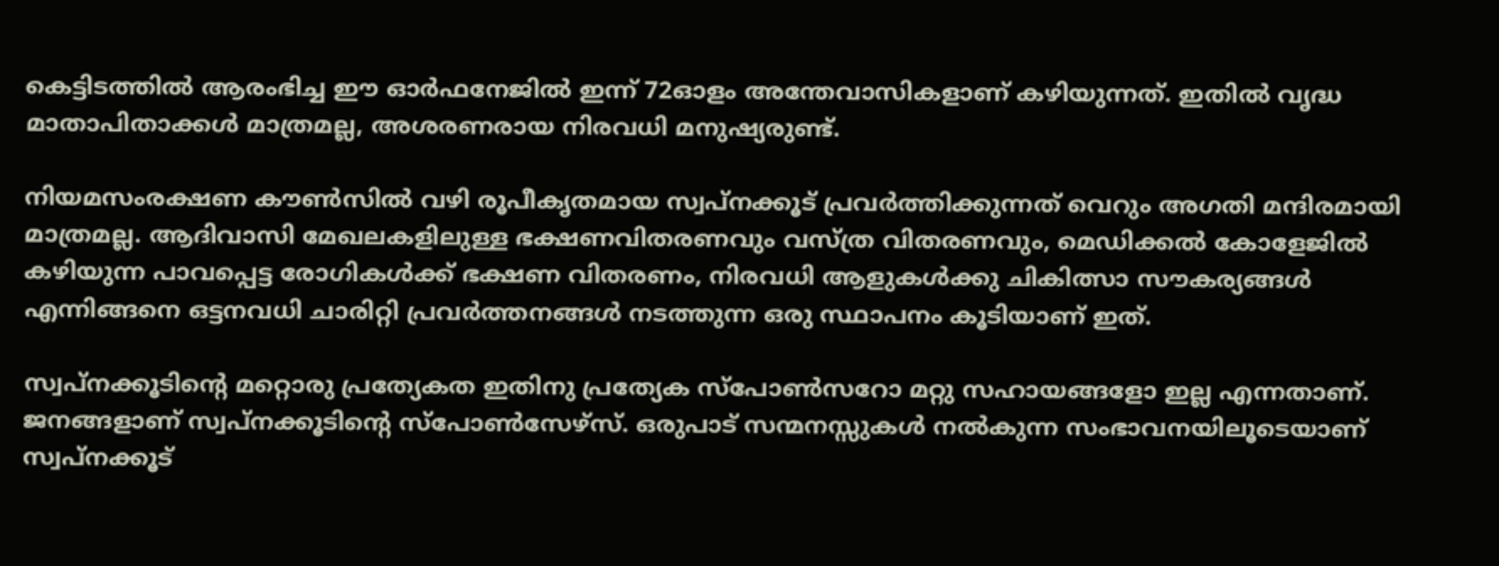കെട്ടിടത്തില്‍ ആരംഭിച്ച ഈ ഓര്‍ഫനേജില്‍ ഇന്ന് 72ഓളം അന്തേവാസികളാണ് കഴിയുന്നത്. ഇതില്‍ വൃദ്ധ മാതാപിതാക്കള്‍ മാത്രമല്ല, അശരണരായ നിരവധി മനുഷ്യരുണ്ട്.

നിയമസംരക്ഷണ കൗണ്‍സില്‍ വഴി രൂപീകൃതമായ സ്വപ്‌നക്കൂട് പ്രവര്‍ത്തിക്കുന്നത് വെറും അഗതി മന്ദിരമായി മാത്രമല്ല. ആദിവാസി മേഖലകളിലുള്ള ഭക്ഷണവിതരണവും വസ്ത്ര വിതരണവും, മെഡിക്കല്‍ കോളേജില്‍ കഴിയുന്ന പാവപ്പെട്ട രോഗികള്‍ക്ക് ഭക്ഷണ വിതരണം, നിരവധി ആളുകള്‍ക്കു ചികിത്സാ സൗകര്യങ്ങള്‍ എന്നിങ്ങനെ ഒട്ടനവധി ചാരിറ്റി പ്രവര്‍ത്തനങ്ങള്‍ നടത്തുന്ന ഒരു സ്ഥാപനം കൂടിയാണ് ഇത്.

സ്വപ്‌നക്കൂടിന്റെ മറ്റൊരു പ്രത്യേകത ഇതിനു പ്രത്യേക സ്‌പോണ്‍സറോ മറ്റു സഹായങ്ങളോ ഇല്ല എന്നതാണ്. ജനങ്ങളാണ് സ്വപ്‌നക്കൂടിന്റെ സ്‌പോണ്‍സേഴ്‌സ്. ഒരുപാട് സന്മനസ്സുകള്‍ നല്‍കുന്ന സംഭാവനയിലൂടെയാണ് സ്വപ്‌നക്കൂട്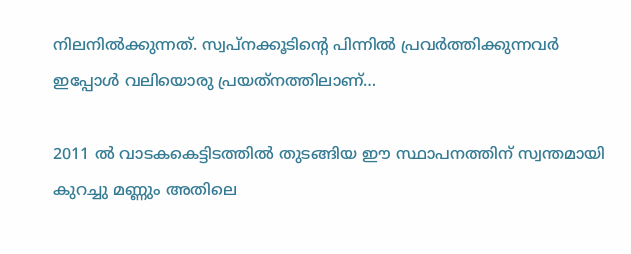നിലനില്‍ക്കുന്നത്. സ്വപ്‌നക്കൂടിന്റെ പിന്നില്‍ പ്രവര്‍ത്തിക്കുന്നവര്‍ ഇപ്പോള്‍ വലിയൊരു പ്രയത്‌നത്തിലാണ്…

2011 ല്‍ വാടകകെട്ടിടത്തില്‍ തുടങ്ങിയ ഈ സ്ഥാപനത്തിന് സ്വന്തമായി കുറച്ചു മണ്ണും അതിലെ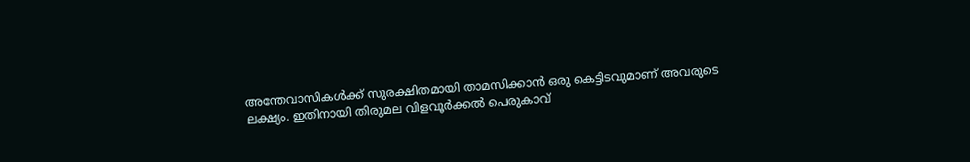അന്തേവാസികള്‍ക്ക് സുരക്ഷിതമായി താമസിക്കാന്‍ ഒരു കെട്ടിടവുമാണ് അവരുടെ ലക്ഷ്യം. ഇതിനായി തിരുമല വിളവൂര്‍ക്കല്‍ പെരുകാവ്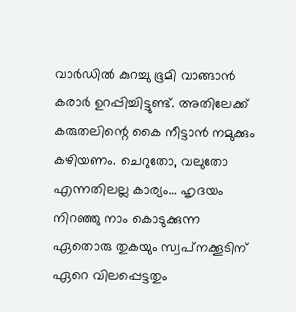വാര്‍ഡില്‍ കുറച്ചു ഭൂമി വാങ്ങാന്‍ കരാര്‍ ഉറപ്പിച്ചിട്ടുണ്ട്. അതിലേക്ക് കരുതലിന്റെ കൈ നീട്ടാന്‍ നമുക്കും കഴിയണം. ചെറുതോ, വലുതോ എന്നതിലല്ല കാര്യം… ഹൃദയം നിറഞ്ഞു നാം കൊടുക്കുന്ന ഏതൊരു തുകയും സ്വപ്‌നക്കൂടിന് ഏറെ വിലപ്പെട്ടതും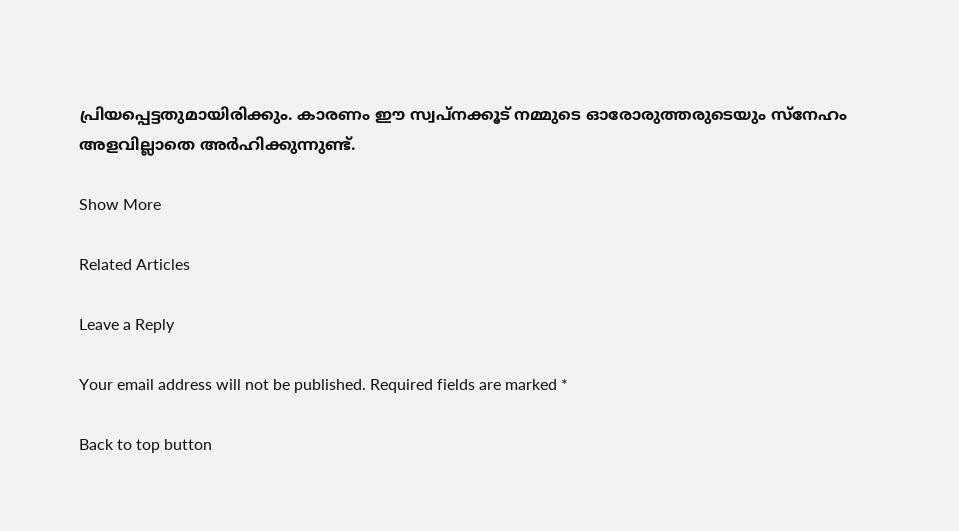പ്രിയപ്പെട്ടതുമായിരിക്കും. കാരണം ഈ സ്വപ്‌നക്കൂട് നമ്മുടെ ഓരോരുത്തരുടെയും സ്‌നേഹം അളവില്ലാതെ അര്‍ഹിക്കുന്നുണ്ട്.

Show More

Related Articles

Leave a Reply

Your email address will not be published. Required fields are marked *

Back to top button